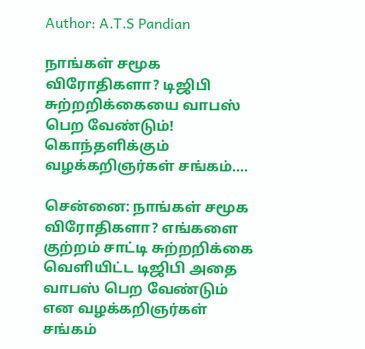Author: A.T.S Pandian

நாங்கள் சமூக விரோதிகளா? டிஜிபி சுற்றறிக்கையை வாபஸ் பெற வேண்டும்! கொந்தளிக்கும் வழக்கறிஞர்கள் சங்கம்….

சென்னை: நாங்கள் சமூக விரோதிகளா? எங்களை குற்றம் சாட்டி சுற்றறிக்கை வெளியிட்ட டிஜிபி அதை வாபஸ் பெற வேண்டும் என வழக்கறிஞர்கள் சங்கம்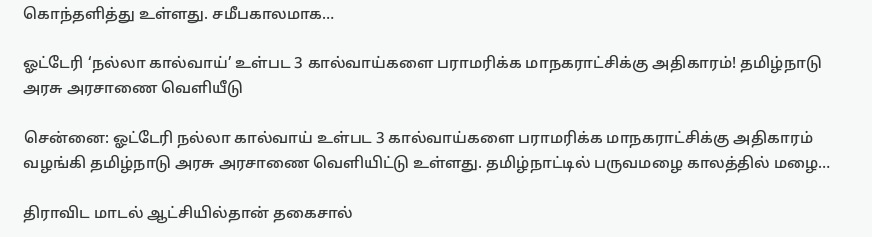கொந்தளித்து உள்ளது. சமீபகாலமாக…

ஓட்டேரி ‘நல்லா கால்வாய்’ உள்பட 3 கால்வாய்களை பராமரிக்க மாநகராட்சிக்கு அதிகாரம்! தமிழ்நாடு அரசு அரசாணை வெளியீடு

சென்னை: ஓட்டேரி நல்லா கால்வாய் உள்பட 3 கால்வாய்களை பராமரிக்க மாநகராட்சிக்கு அதிகாரம் வழங்கி தமிழ்நாடு அரசு அரசாணை வெளியிட்டு உள்ளது. தமிழ்நாட்டில் பருவமழை காலத்தில் மழை…

திராவிட மாடல் ஆட்சியில்தான் தகைசால்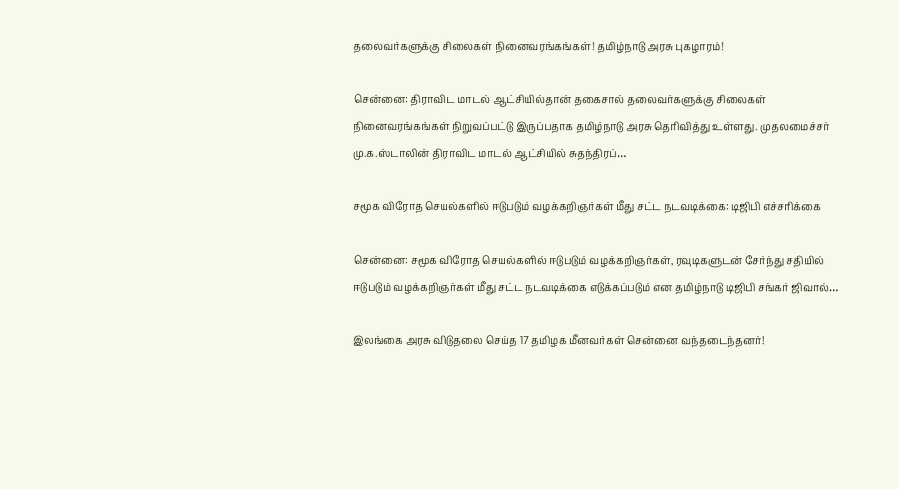தலைவர்களுக்கு சிலைகள் நினைவரங்கங்கள்! தமிழ்நாடு அரசு புகழாரம்!

சென்னை: திராவிட மாடல் ஆட்சியில்தான் தகைசால் தலைவர்களுக்கு சிலைகள் நினைவரங்கங்கள் நிறுவப்பட்டு இருப்பதாக தமிழ்நாடு அரசு தெரிவித்து உள்ளது. முதலமைச்சர் மு.க.ஸ்டாலின் திராவிட மாடல் ஆட்சியில் சுதந்திரப்…

சமூக விரோத செயல்களில் ஈடுபடும் வழக்கறிஞர்கள் மீது சட்ட நடவடிக்கை: டிஜிபி எச்சரிக்கை

சென்னை: சமூக விரோத செயல்களில் ஈடுபடும் வழக்கறிஞர்கள், ரவுடிகளுடன் சேர்ந்து சதியில் ஈடுபடும் வழக்கறிஞர்கள் மீது சட்ட நடவடிக்கை எடுக்கப்படும் என தமிழ்நாடு டிஜிபி சங்கர் ஜிவால்…

இலங்கை அரசு விடுதலை செய்த 17 தமிழக மீனவர்கள் சென்னை வந்தடைந்தனர்!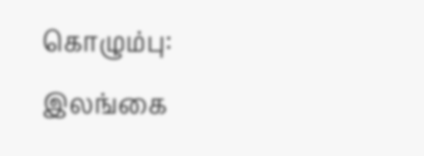கொழும்பு: இலங்கை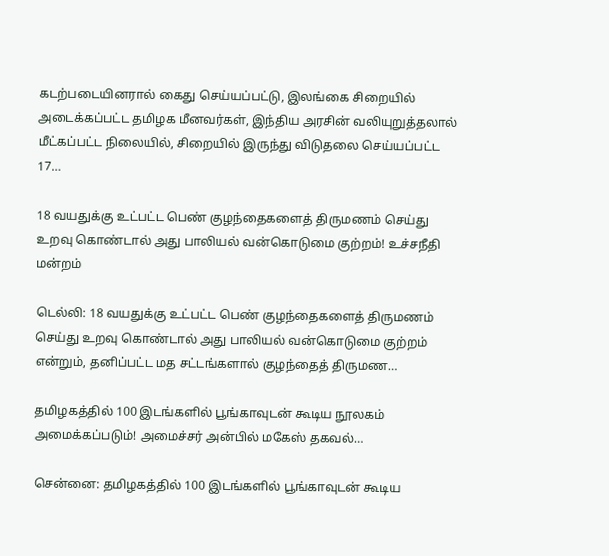கடற்படையினரால் கைது செய்யப்பட்டு, இலங்கை சிறையில் அடைக்கப்பட்ட தமிழக மீனவர்கள், இந்திய அரசின் வலியுறுத்தலால் மீட்கப்பட்ட நிலையில், சிறையில் இருந்து விடுதலை செய்யப்பட்ட 17…

18 வயதுக்கு உட்பட்ட பெண் குழந்தைகளைத் திருமணம் செய்து உறவு கொண்டால் அது பாலியல் வன்கொடுமை குற்றம்! உச்சநீதி மன்றம்

டெல்லி: 18 வயதுக்கு உட்பட்ட பெண் குழந்தைகளைத் திருமணம் செய்து உறவு கொண்டால் அது பாலியல் வன்கொடுமை குற்றம் என்றும், தனிப்பட்ட மத சட்டங்களால் குழந்தைத் திருமண…

தமிழகத்தில் 100 இடங்களில் பூங்காவுடன் கூடிய நூலகம் அமைக்கப்படும்! அமைச்சர் அன்பில் மகேஸ் தகவல்…

சென்னை: தமிழகத்தில் 100 இடங்களில் பூங்காவுடன் கூடிய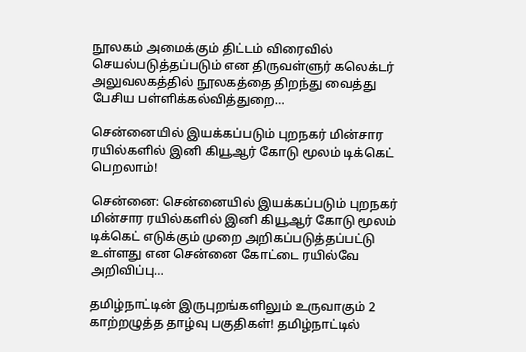நூலகம் அமைக்கும் திட்டம் விரைவில் செயல்படுத்தப்படும் என திருவள்ளுர் கலெக்டர் அலுவலகத்தில் நூலகத்தை திறந்து வைத்து பேசிய பள்ளிக்கல்வித்துறை…

சென்னையில் இயக்கப்படும் புறநகர் மின்சார ரயில்களில் இனி கியூஆர் கோடு மூலம் டிக்கெட் பெறலாம்!

சென்னை: சென்னையில் இயக்கப்படும் புறநகர் மின்சார ரயில்களில் இனி கியூஆர் கோடு மூலம் டிக்கெட் எடுக்கும் முறை அறிகப்படுத்தப்பட்டு உள்ளது என சென்னை கோட்டை ரயில்வே அறிவிப்பு…

தமிழ்நாட்டின் இருபுறங்களிலும் உருவாகும் 2 காற்றழுத்த தாழ்வு பகுதிகள்! தமிழ்நாட்டில்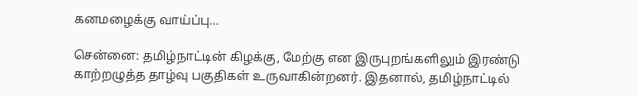கனமழைக்கு வாய்ப்பு…

சென்னை: தமிழ்நாட்டின் கிழக்கு, மேற்கு என இருபுறங்களிலும் இரண்டு காற்றழுத்த தாழ்வு பகுதிகள் உருவாகின்றனர். இதனால், தமிழ்நாட்டில்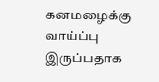கனமழைக்கு வாய்ப்பு இருப்பதாக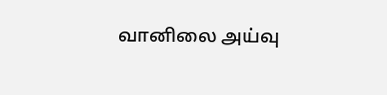வானிலை அய்வு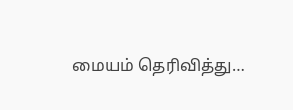மையம் தெரிவித்து…